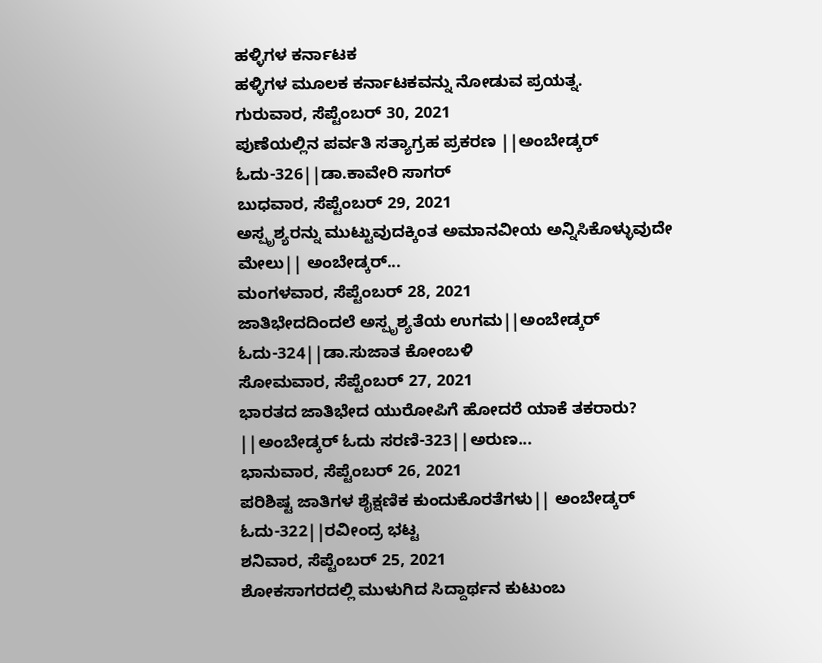ಹಳ್ಳಿಗಳ ಕರ್ನಾಟಕ
ಹಳ್ಳಿಗಳ ಮೂಲಕ ಕರ್ನಾಟಕವನ್ನು ನೋಡುವ ಪ್ರಯತ್ನ.
ಗುರುವಾರ, ಸೆಪ್ಟೆಂಬರ್ 30, 2021
ಪುಣೆಯಲ್ಲಿನ ಪರ್ವತಿ ಸತ್ಯಾಗ್ರಹ ಪ್ರಕರಣ ||ಅಂಬೇಡ್ಕರ್ ಓದು-326||ಡಾ.ಕಾವೇರಿ ಸಾಗರ್
ಬುಧವಾರ, ಸೆಪ್ಟೆಂಬರ್ 29, 2021
ಅಸ್ಪೃಶ್ಯರನ್ನು ಮುಟ್ಟುವುದಕ್ಕಿಂತ ಅಮಾನವೀಯ ಅನ್ನಿಸಿಕೊಳ್ಳುವುದೇ ಮೇಲು|| ಅಂಬೇಡ್ಕರ್...
ಮಂಗಳವಾರ, ಸೆಪ್ಟೆಂಬರ್ 28, 2021
ಜಾತಿಭೇದದಿಂದಲೆ ಅಸ್ಪೃಶ್ಯತೆಯ ಉಗಮ||ಅಂಬೇಡ್ಕರ್ ಓದು-324||ಡಾ.ಸುಜಾತ ಕೋಂಬಳಿ
ಸೋಮವಾರ, ಸೆಪ್ಟೆಂಬರ್ 27, 2021
ಭಾರತದ ಜಾತಿಭೇದ ಯುರೋಪಿಗೆ ಹೋದರೆ ಯಾಕೆ ತಕರಾರು? ||ಅಂಬೇಡ್ಕರ್ ಓದು ಸರಣಿ-323||ಅರುಣ...
ಭಾನುವಾರ, ಸೆಪ್ಟೆಂಬರ್ 26, 2021
ಪರಿಶಿಷ್ಟ ಜಾತಿಗಳ ಶೈಕ್ಷಣಿಕ ಕುಂದುಕೊರತೆಗಳು|| ಅಂಬೇಡ್ಕರ್ ಓದು-322||ರವೀಂದ್ರ ಭಟ್ಟ
ಶನಿವಾರ, ಸೆಪ್ಟೆಂಬರ್ 25, 2021
ಶೋಕಸಾಗರದಲ್ಲಿ ಮುಳುಗಿದ ಸಿದ್ದಾರ್ಥನ ಕುಟುಂಬ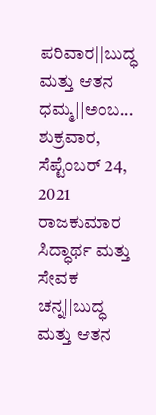ಪರಿವಾರ||ಬುದ್ಧ ಮತ್ತು ಆತನ ಧಮ್ಮ||ಅಂಬ...
ಶುಕ್ರವಾರ, ಸೆಪ್ಟೆಂಬರ್ 24, 2021
ರಾಜಕುಮಾರ ಸಿದ್ಧಾರ್ಥ ಮತ್ತು ಸೇವಕ ಚನ್ನ||ಬುದ್ಧ ಮತ್ತು ಆತನ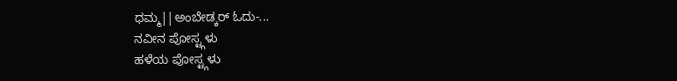ಧಮ್ಮ||ಅಂಬೇಡ್ಕರ್ ಓದು-...
ನವೀನ ಪೋಸ್ಟ್ಗಳು
ಹಳೆಯ ಪೋಸ್ಟ್ಗಳು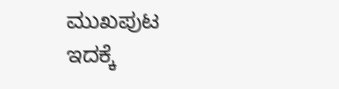ಮುಖಪುಟ
ಇದಕ್ಕೆ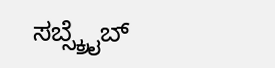ಸಬ್ಸ್ಕ್ರೈಬ್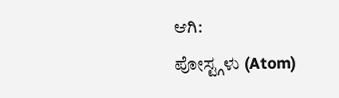ಆಗಿ:
ಪೋಸ್ಟ್ಗಳು (Atom)